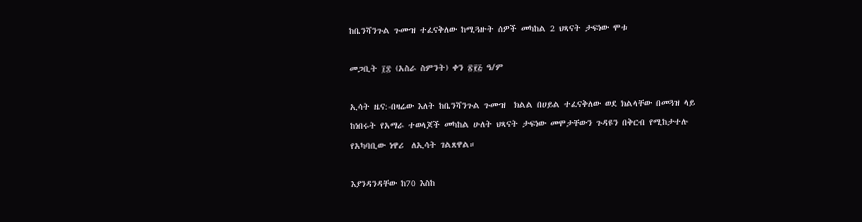ከቤንሻንጉል ጉሙዝ ተፈናቅለው ከሚጓዙት ሰዎች መካከል 2 ህጻናት ታፍነው ሞቱ

መጋቢት ፲፰ (አስራ ስምንት) ቀን ፳፻፭ ዓ/ም

ኢሳት ዜና:-በዛሬው እለት ከቤንሻንጉል ጉሙዝ  ክልል በሀይል ተፈናቅለው ወደ ክልላቸው በመጓዝ ላይ ከነበሩት የአማራ ተወላጆች መካከል ሁለት ህጻናት ታፍነው መሞታቸውን ጉዳዩን በቅርብ የሚከታተሉ የአካባቢው ነዋሪ  ለኢሳት ገልጸዋል።

እያንዳንዳቸው ከ70 እስከ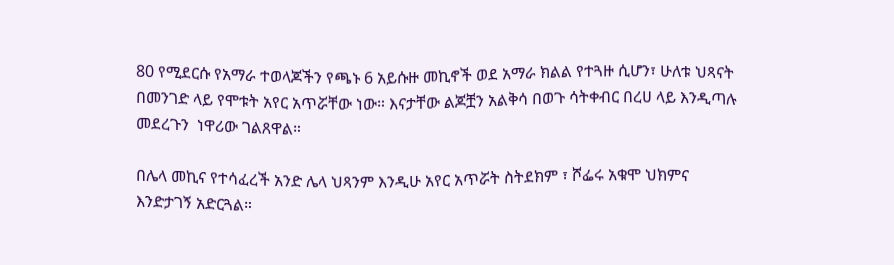80 የሚደርሱ የአማራ ተወላጆችን የጫኑ 6 አይሱዙ መኪኖች ወደ አማራ ክልል የተጓዙ ሲሆን፣ ሁለቱ ህጻናት በመንገድ ላይ የሞቱት አየር አጥሯቸው ነው። እናታቸው ልጆቿን አልቅሳ በወጉ ሳትቀብር በረሀ ላይ እንዲጣሉ መደረጉን  ነዋሪው ገልጸዋል።

በሌላ መኪና የተሳፈረች አንድ ሌላ ህጻንም እንዲሁ አየር አጥሯት ስትደክም ፣ ሾፌሩ አቁሞ ህክምና እንድታገኝ አድርጓል።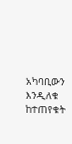አካባቢውን እንዲለቁ ከተጠየቁት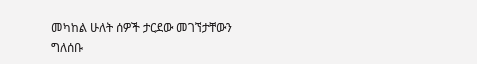መካከል ሁለት ሰዎች ታርደው መገኘታቸውን ግለሰቡ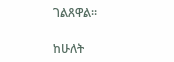ገልጸዋል።

ከሁለት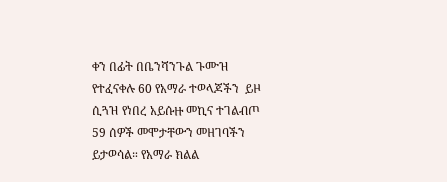ቀን በፊት በቤንሻንጉል ጉሙዝ የተፈናቀሉ 60 የአማራ ተወላጆችን  ይዞ ሲጓዝ የነበረ አይሱዙ መኪና ተገልብጦ 59 ሰዎች መሞታቸውን መዘገባችን ይታወሳል። የአማራ ክልል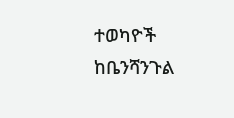ተወካዮች ከቤንሻንጉል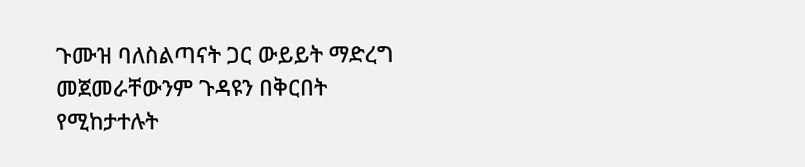ጉሙዝ ባለስልጣናት ጋር ውይይት ማድረግ መጀመራቸውንም ጉዳዩን በቅርበት የሚከታተሉት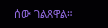ሰው ገልጸዋል።